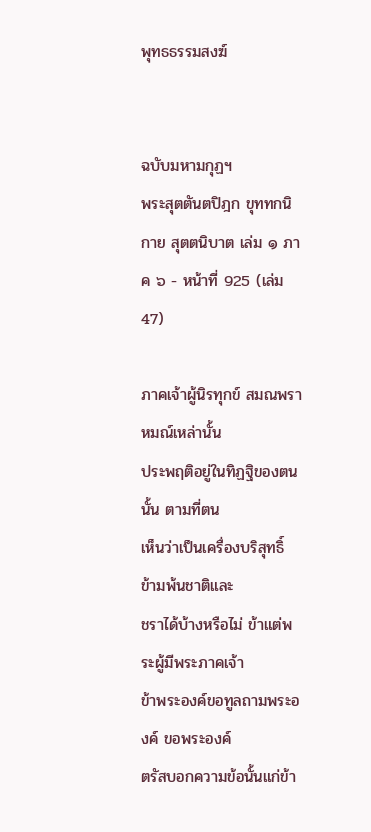พุทธธรรมสงฆ์


ฉบับมหามกุฏฯ
พระสุตตันตปิฎก ขุททกนิกาย สุตตนิบาต เล่ม ๑ ภาค ๖ - หน้าที่ 925 (เล่ม 47)

ภาคเจ้าผู้นิรทุกข์ สมณพราหมณ์เหล่านั้น
ประพฤติอยู่ในทิฏฐิของตนนั้น ตามที่ตน
เห็นว่าเป็นเครื่องบริสุทธิ์ ข้ามพ้นชาติและ
ชราได้บ้างหรือไม่ ข้าแต่พระผู้มีพระภาคเจ้า
ข้าพระองค์ขอทูลถามพระองค์ ขอพระองค์
ตรัสบอกความข้อนั้นแก่ข้า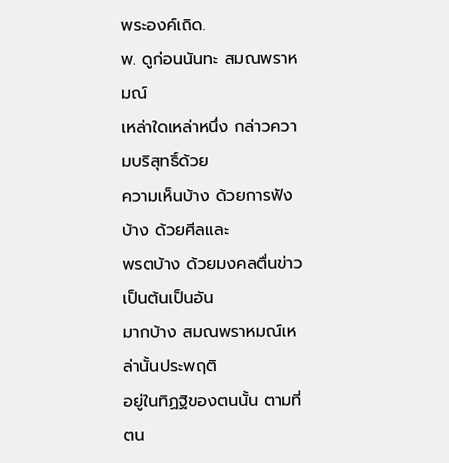พระองค์เถิด.
พ. ดูก่อนนันทะ สมณพราหมณ์
เหล่าใดเหล่าหนึ่ง กล่าวความบริสุทธิ์ด้วย
ความเห็นบ้าง ด้วยการฟังบ้าง ด้วยศีลและ
พรตบ้าง ด้วยมงคลตื่นข่าวเป็นต้นเป็นอัน
มากบ้าง สมณพราหมณ์เหล่านั้นประพฤติ
อยู่ในทิฏฐิของตนนั้น ตามที่ตน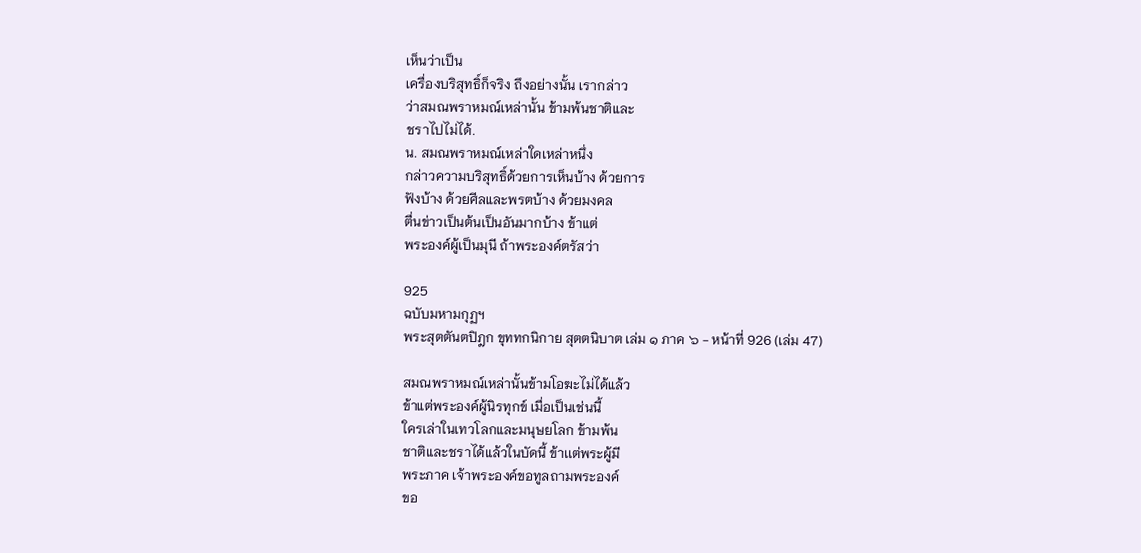เห็นว่าเป็น
เครื่องบริสุทธิ์ก็จริง ถึงอย่างนั้น เรากล่าว
ว่าสมณพราหมณ์เหล่านั้น ข้ามพ้นชาติและ
ชราไปไม่ได้.
น. สมณพราหมณ์เหล่าใดเหล่าหนึ่ง
กล่าวความบริสุทธิ์ด้วยการเห็นบ้าง ด้วยการ
ฟังบ้าง ด้วยศีลและพรตบ้าง ด้วยมงคล
ตื่นข่าวเป็นต้นเป็นอันมากบ้าง ข้าแต่
พระองค์ผู้เป็นมุนี ถ้าพระองค์ตรัสว่า

925
ฉบับมหามกุฏฯ
พระสุตตันตปิฎก ขุททกนิกาย สุตตนิบาต เล่ม ๑ ภาค ๖ - หน้าที่ 926 (เล่ม 47)

สมณพราหมณ์เหล่านั้นข้ามโอฆะไม่ได้แล้ว
ข้าแต่พระองค์ผู้นิรทุกข์ เมื่อเป็นเช่นนี้
ใครเล่าในเทวโลกและมนุษยโลก ข้ามพ้น
ชาติและชราได้แล้วในบัดนี้ ข้าเเต่พระผู้มี
พระภาค เจ้าพระองค์ขอทูลถามพระองค์
ขอ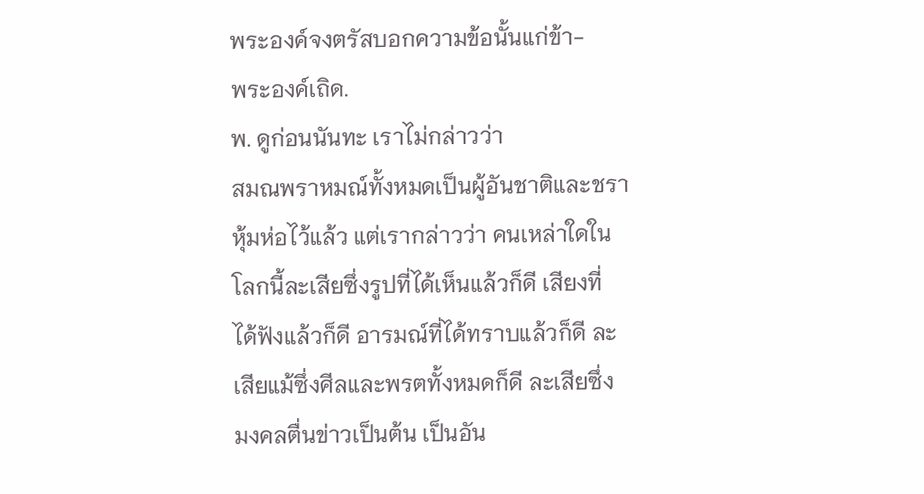พระองค์จงตรัสบอกความข้อนั้นแก่ข้า-
พระองค์เถิด.
พ. ดูก่อนนันทะ เราไม่กล่าวว่า
สมณพราหมณ์ทั้งหมดเป็นผู้อันชาติและชรา
หุ้มห่อไว้แล้ว แต่เรากล่าวว่า คนเหล่าใดใน
โลกนี้ละเสียซึ่งรูปที่ได้เห็นแล้วก็ดี เสียงที่
ได้ฟังแล้วก็ดี อารมณ์ที่ได้ทราบแล้วก็ดี ละ
เสียแม้ซึ่งศีลและพรตทั้งหมดก็ดี ละเสียซึ่ง
มงคลตื่นข่าวเป็นต้น เป็นอัน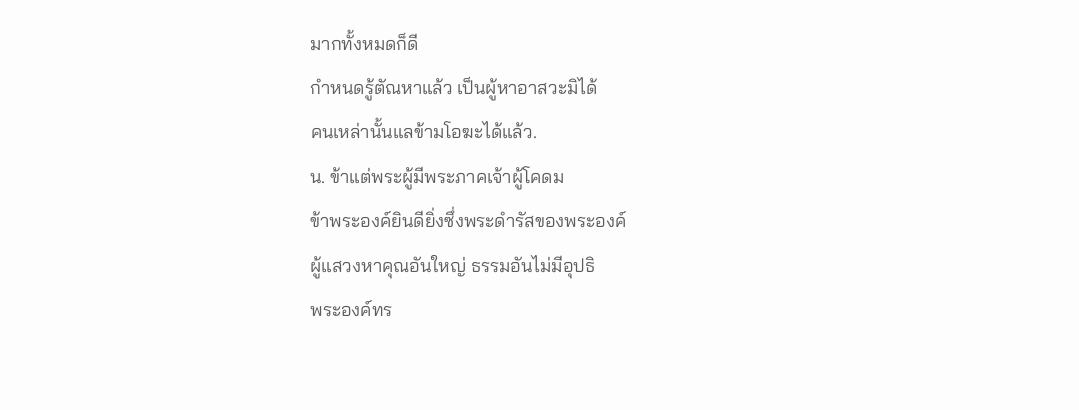มากทั้งหมดก็ดี
กำหนดรู้ตัณหาแล้ว เป็นผู้หาอาสวะมิได้
คนเหล่านั้นแลข้ามโอฆะได้แล้ว.
น. ข้าแต่พระผู้มีพระภาคเจ้าผู้โคดม
ข้าพระองค์ยินดียิ่งซึ่งพระดำรัสของพระองค์
ผู้แสวงหาคุณอันใหญ่ ธรรมอันไม่มีอุปธิ
พระองค์ทร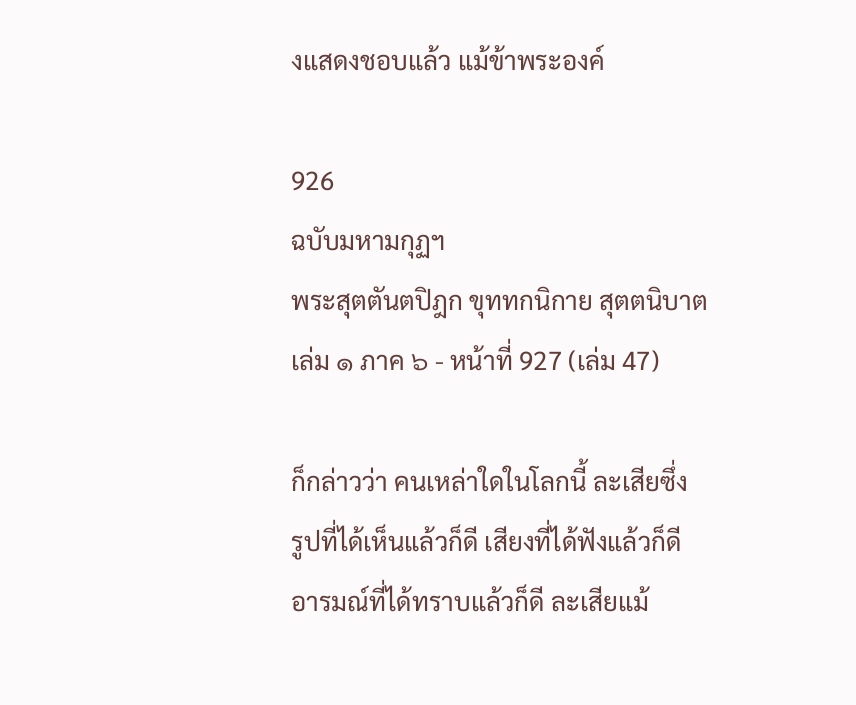งแสดงชอบแล้ว แม้ข้าพระองค์

926
ฉบับมหามกุฏฯ
พระสุตตันตปิฎก ขุททกนิกาย สุตตนิบาต เล่ม ๑ ภาค ๖ - หน้าที่ 927 (เล่ม 47)

ก็กล่าวว่า คนเหล่าใดในโลกนี้ ละเสียซึ่ง
รูปที่ได้เห็นแล้วก็ดี เสียงที่ได้ฟังแล้วก็ดี
อารมณ์ที่ได้ทราบแล้วก็ดี ละเสียแม้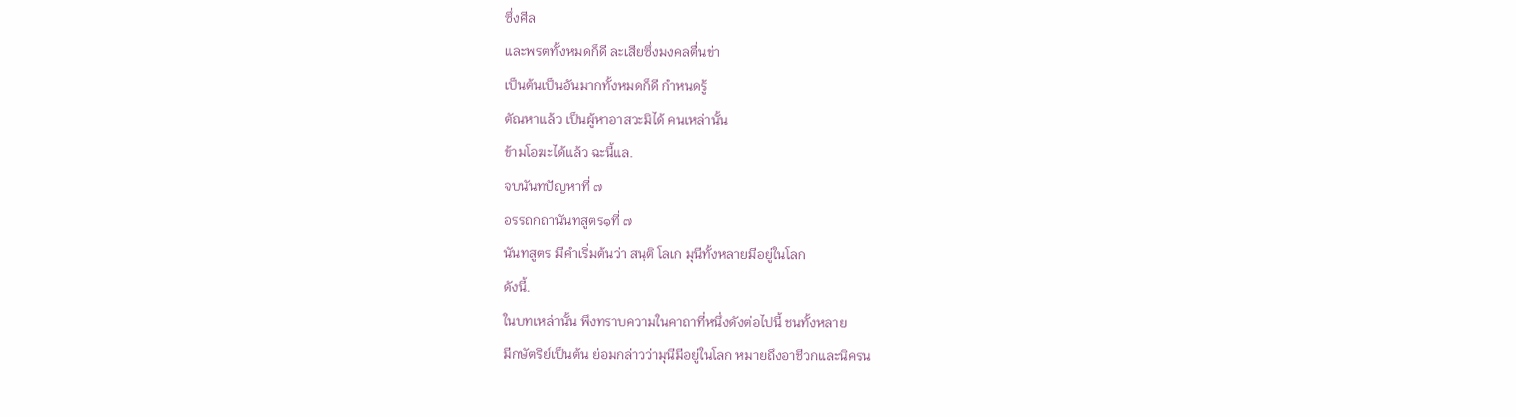ซึ่งศีล
และพรตทั้งหมดก็ดี ละเสียซึ่งมงคลตื่นข่า
เป็นต้นเป็นอันมากทั้งหมดก็ดี กำหนดรู้
ตัณหาแล้ว เป็นผู้หาอาสวะมิได้ คนเหล่านั้น
ข้ามโอฆะได้แล้ว ฉะนี้แล.
จบนันทปัญหาที่ ๗
อรรถกถานันทสูตร๑ที่ ๗
นันทสูตร มีคำเริ่มต้นว่า สนฺติ โลเก มุนีทั้งหลายมีอยู่ในโลก
ดังนี้.
ในบทเหล่านั้น พึงทราบความในคาถาที่หนึ่งดังต่อไปนี้ ชนทั้งหลาย
มีกษัตริย์เป็นต้น ย่อมกล่าวว่ามุนีมีอยู่ในโลก หมายถึงอาชีวกและนิครน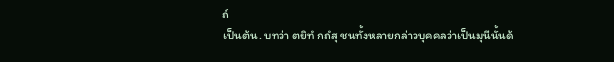ถ์
เป็นต้น. บทว่า ตยิทํ กถํสุ ชนทั้งหลายกล่าวบุคคลว่าเป็นมุนีนั้นด้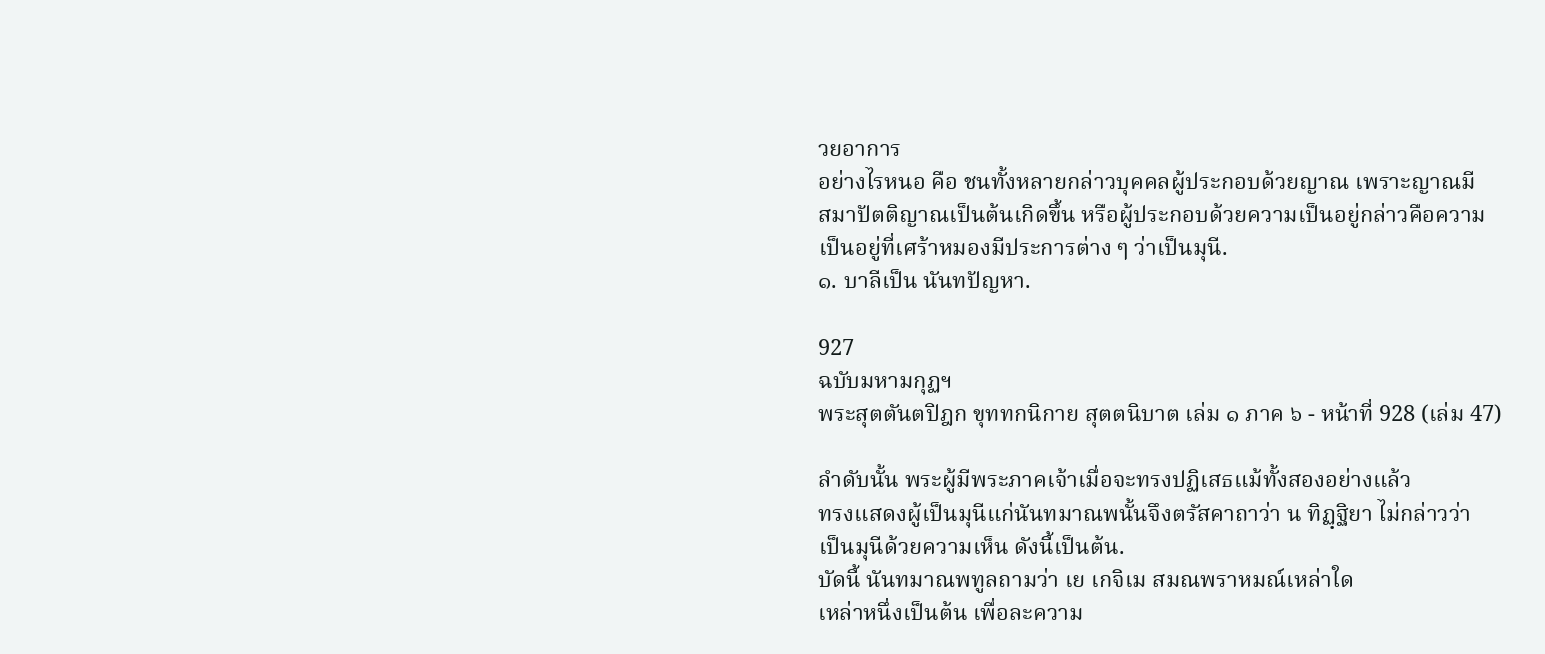วยอาการ
อย่างไรหนอ คือ ชนทั้งหลายกล่าวบุคคลผู้ประกอบด้วยญาณ เพราะญาณมี
สมาปัตติญาณเป็นต้นเกิดขึ้น หรือผู้ประกอบด้วยความเป็นอยู่กล่าวคือความ
เป็นอยู่ที่เศร้าหมองมีประการต่าง ๆ ว่าเป็นมุนี.
๑. บาลีเป็น นันทปัญหา.

927
ฉบับมหามกุฏฯ
พระสุตตันตปิฎก ขุททกนิกาย สุตตนิบาต เล่ม ๑ ภาค ๖ - หน้าที่ 928 (เล่ม 47)

ลำดับนั้น พระผู้มีพระภาคเจ้าเมื่อจะทรงปฏิเสธแม้ทั้งสองอย่างแล้ว
ทรงแสดงผู้เป็นมุนีแก่นันทมาณพนั้นจึงตรัสคาถาว่า น ทิฏฺฐิยา ไม่กล่าวว่า
เป็นมุนีด้วยความเห็น ดังนี้เป็นต้น.
บัดนี้ นันทมาณพทูลถามว่า เย เกจิเม สมณพราหมณ์เหล่าใด
เหล่าหนึ่งเป็นต้น เพื่อละความ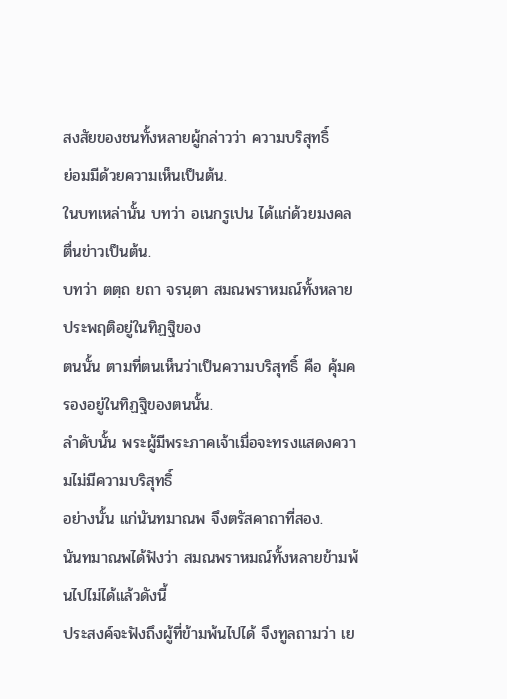สงสัยของชนทั้งหลายผู้กล่าวว่า ความบริสุทธิ์
ย่อมมีด้วยความเห็นเป็นต้น.
ในบทเหล่านั้น บทว่า อเนกรูเปน ได้แก่ด้วยมงคลตื่นข่าวเป็นต้น.
บทว่า ตตฺถ ยถา จรนฺตา สมณพราหมณ์ทั้งหลายประพฤติอยู่ในทิฏฐิของ
ตนนั้น ตามที่ตนเห็นว่าเป็นความบริสุทธิ์ คือ คุ้มครองอยู่ในทิฏฐิของตนนั้น.
ลำดับนั้น พระผู้มีพระภาคเจ้าเมื่อจะทรงแสดงความไม่มีความบริสุทธิ์
อย่างนั้น แก่นันทมาณพ จึงตรัสคาถาที่สอง.
นันทมาณพได้ฟังว่า สมณพราหมณ์ทั้งหลายข้ามพ้นไปไม่ได้แล้วดังนี้
ประสงค์จะฟังถึงผู้ที่ข้ามพ้นไปได้ จึงทูลถามว่า เย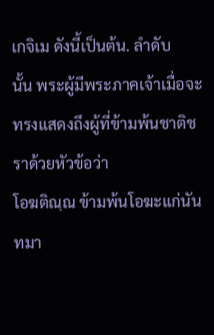เกจิเม ดังนี้เป็นต้น. ลำดับ
นั้น พระผู้มีพระภาคเจ้าเมื่อจะทรงแสดงถึงผู้ที่ข้ามพ้นชาติชราด้วยหัวข้อว่า
โอฆติณฺณ ข้ามพ้นโอฆะแก่นันทมา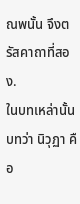ณพนั้น จึงตรัสคาถาที่สอง.
ในบทเหล่านั้น บทว่า นิวุฏา คือ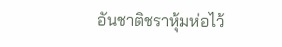อันชาติชราหุ้มห่อไว้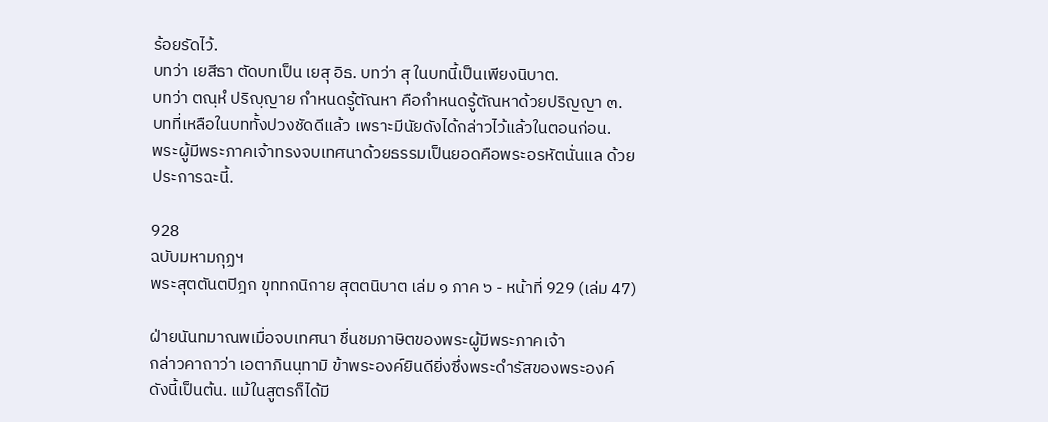ร้อยรัดไว้.
บทว่า เยสีธา ตัดบทเป็น เยสุ อิธ. บทว่า สุ ในบทนี้เป็นเพียงนิบาต.
บทว่า ตณฺหํ ปริญฺญาย กำหนดรู้ตัณหา คือกำหนดรู้ตัณหาด้วยปริญญา ๓.
บทที่เหลือในบททั้งปวงชัดดีแล้ว เพราะมีนัยดังได้กล่าวไว้แล้วในตอนก่อน.
พระผู้มีพระภาคเจ้าทรงจบเทศนาด้วยธรรมเป็นยอดคือพระอรหัตนั่นแล ด้วย
ประการฉะนี้.

928
ฉบับมหามกุฏฯ
พระสุตตันตปิฎก ขุททกนิกาย สุตตนิบาต เล่ม ๑ ภาค ๖ - หน้าที่ 929 (เล่ม 47)

ฝ่ายนันทมาณพเมื่อจบเทศนา ชื่นชมภาษิตของพระผู้มีพระภาคเจ้า
กล่าวคาถาว่า เอตาภินนฺทามิ ข้าพระองค์ยินดียิ่งซึ่งพระดำรัสของพระองค์
ดังนี้เป็นต้น. แม้ในสูตรก็ได้มี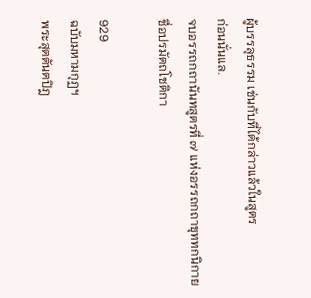ผู้บรรลุธรรม เช่นกับที่ได้กล่าวแล้วในสูตร
ก่อนนั่นแล.
จบอรรถกถานันทสูตรที่ ๗ แห่งอรรถกถาขุททกนิกาย
ชื่อปรมัตถโชติกา

929
ฉบับมหามกุฏฯ
พระสุตตันตปิฎ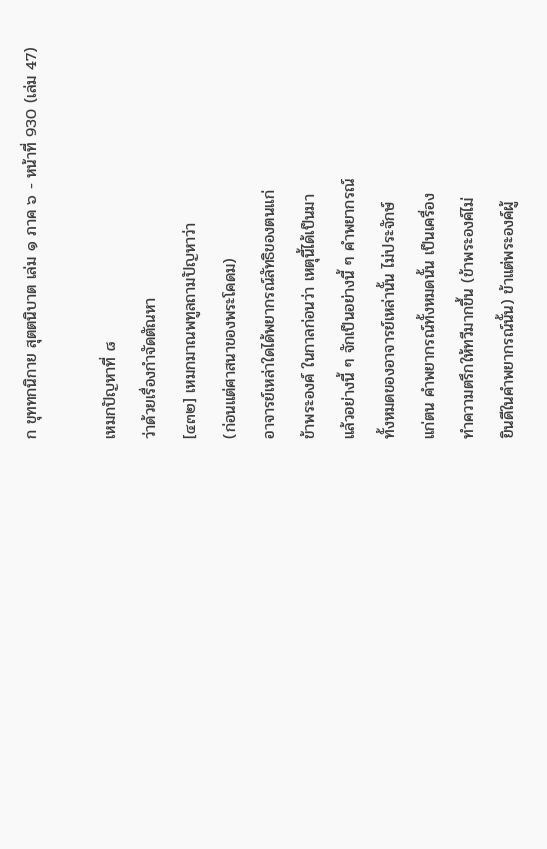ก ขุททกนิกาย สุตตนิบาต เล่ม ๑ ภาค ๖ - หน้าที่ 930 (เล่ม 47)

เหมกปัญหาที่ ๘
ว่าด้วยเรื่องกำจัดตัณหา
[๔๓๒] เหมกมาณพทูลถามปัญหาว่า
(ก่อนแต่ศาสนาของพระโคดม)
อาจารย์เหล่าใดได้พยากรณ์ลัทธิของตนแก่
ข้าพระองค์ ในกาลก่อนว่า เหตุนี้ได้เป็นมา
แล้วอย่างนี้ ๆ จักเป็นอย่างนี้ ๆ คำพยากรณ์
ทั้งหมดของอาจารย์เหล่านั้น ไม่ประจักษ์
แก่ตน คำพยากรณ์ทั้งหมดนั้น เป็นเครื่อง
ทำความตรึกให้ทวีมากขึ้น (ข้าพระองค์ไม่
ยินดีในคำพยากรณ์นั้น) ข้าแต่พระองค์ผู้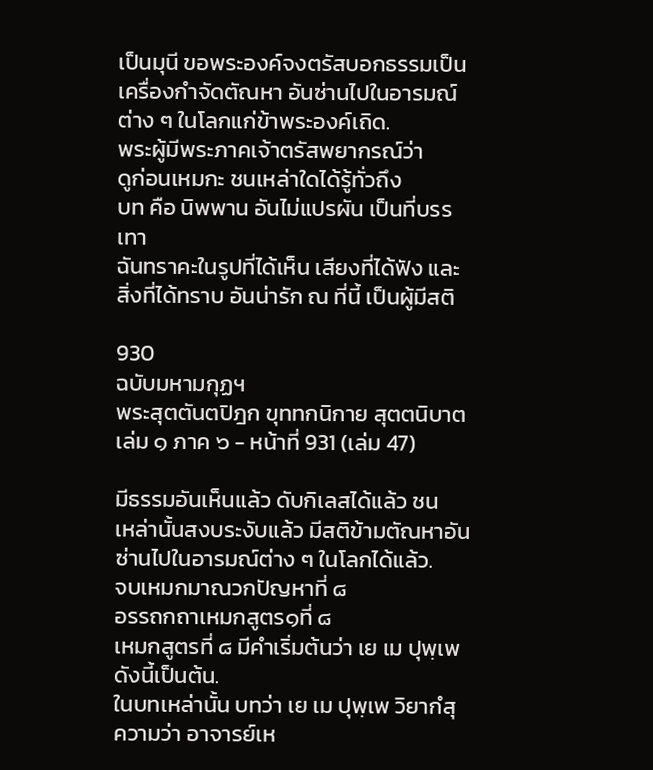เป็นมุนี ขอพระองค์จงตรัสบอกธรรมเป็น
เครื่องกำจัดตัณหา อันซ่านไปในอารมณ์
ต่าง ๆ ในโลกแก่ข้าพระองค์เถิด.
พระผู้มีพระภาคเจ้าตรัสพยากรณ์ว่า
ดูก่อนเหมกะ ชนเหล่าใดได้รู้ทั่วถึง
บท คือ นิพพาน อันไม่แปรผัน เป็นที่บรรเทา
ฉันทราคะในรูปที่ได้เห็น เสียงที่ได้ฟัง และ
สิ่งที่ได้ทราบ อันน่ารัก ณ ที่นี้ เป็นผู้มีสติ

930
ฉบับมหามกุฏฯ
พระสุตตันตปิฎก ขุททกนิกาย สุตตนิบาต เล่ม ๑ ภาค ๖ - หน้าที่ 931 (เล่ม 47)

มีธรรมอันเห็นแล้ว ดับกิเลสได้แล้ว ชน
เหล่านั้นสงบระงับแล้ว มีสติข้ามตัณหาอัน
ซ่านไปในอารมณ์ต่าง ๆ ในโลกได้แล้ว.
จบเหมกมาณวกปัญหาที่ ๘
อรรถกถาเหมกสูตร๑ที่ ๘
เหมกสูตรที่ ๘ มีคำเริ่มต้นว่า เย เม ปุพฺเพ ดังนี้เป็นต้น.
ในบทเหล่านั้น บทว่า เย เม ปุพฺเพ วิยากํสุ ความว่า อาจารย์เห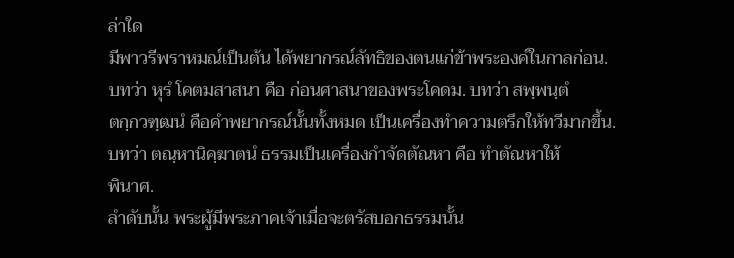ล่าใด
มีพาวรีพราหมณ์เป็นต้น ได้พยากรณ์ลัทธิของตนแก่ข้าพระองค์ในกาลก่อน.
บทว่า หุรํ โคตมสาสนา คือ ก่อนศาสนาของพระโคดม. บทว่า สพฺพนฺตํ
ตกฺกวฑฺฒนํ คือคำพยากรณ์นั้นทั้งหมด เป็นเครื่องทำความตรึกให้ทวีมากขึ้น.
บทว่า ตณฺหานิคฺฆาตนํ ธรรมเป็นเครื่องกำจัดตัณหา คือ ทำตัณหาให้
พินาศ.
ลำดับนั้น พระผู้มีพระภาคเจ้าเมื่อจะตรัสบอกธรรมนั้น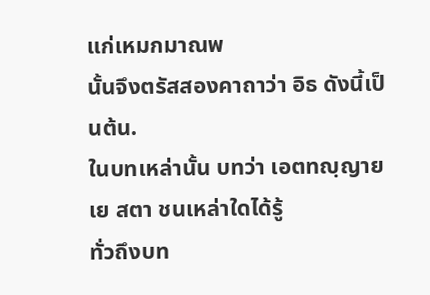แก่เหมกมาณพ
นั้นจึงตรัสสองคาถาว่า อิธ ดังนี้เป็นต้น.
ในบทเหล่านั้น บทว่า เอตทญฺญาย เย สตา ชนเหล่าใดได้รู้
ทั่วถึงบท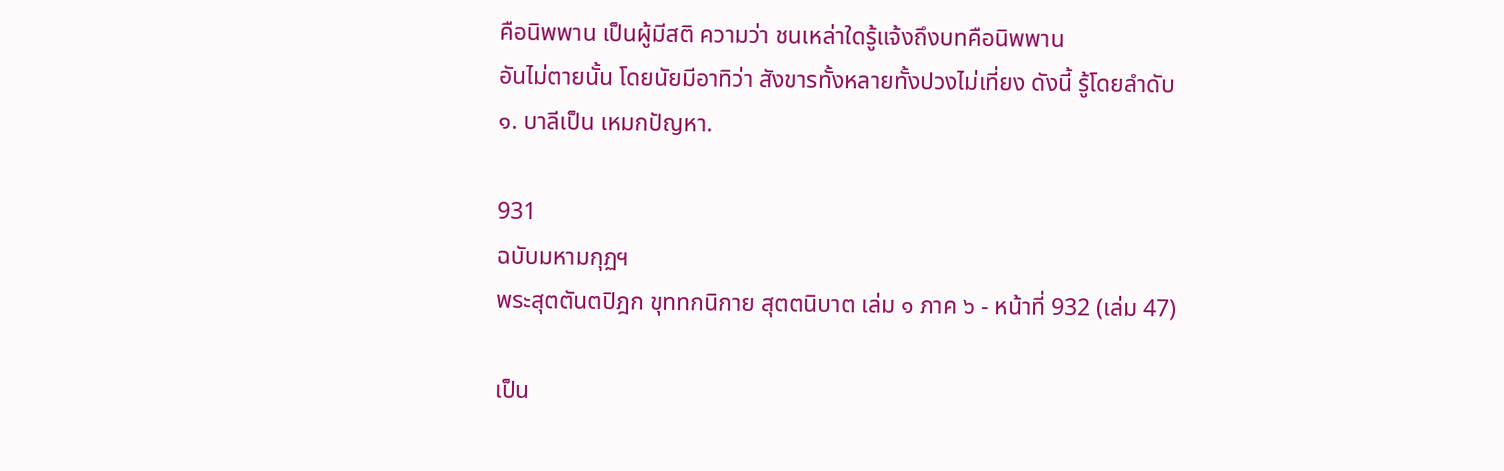คือนิพพาน เป็นผู้มีสติ ความว่า ชนเหล่าใดรู้แจ้งถึงบทคือนิพพาน
อันไม่ตายนั้น โดยนัยมีอาทิว่า สังขารทั้งหลายทั้งปวงไม่เที่ยง ดังนี้ รู้โดยลำดับ
๑. บาลีเป็น เหมกปัญหา.

931
ฉบับมหามกุฏฯ
พระสุตตันตปิฎก ขุททกนิกาย สุตตนิบาต เล่ม ๑ ภาค ๖ - หน้าที่ 932 (เล่ม 47)

เป็น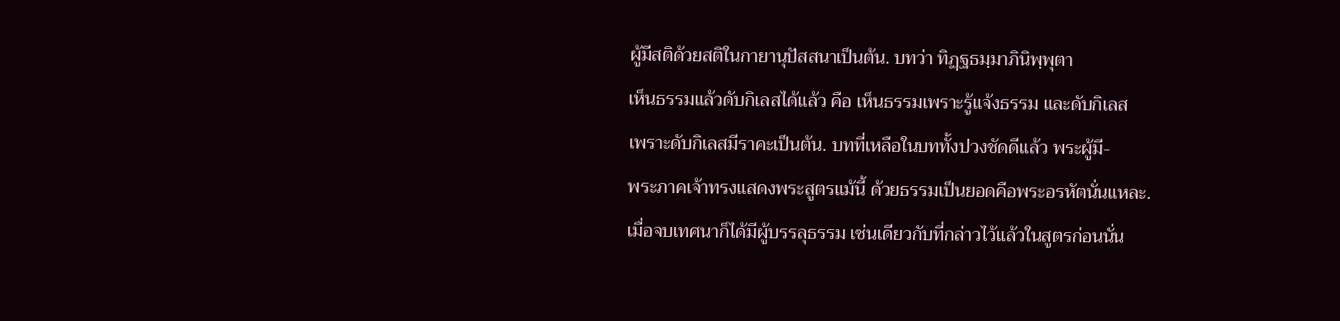ผู้มีสติด้วยสติในกายานุปัสสนาเป็นต้น. บทว่า ทิฏฺฐธมฺมาภินิพฺพุตา
เห็นธรรมแล้วดับกิเลสได้แล้ว คือ เห็นธรรมเพราะรู้แจ้งธรรม และดับกิเลส
เพราะดับกิเลสมีราคะเป็นต้น. บทที่เหลือในบททั้งปวงชัดดีแล้ว พระผู้มี-
พระภาคเจ้าทรงแสดงพระสูตรแม้นี้ ด้วยธรรมเป็นยอดคือพระอรหัตนั่นแหละ.
เมื่อจบเทศนาก็ได้มีผู้บรรลุธรรม เช่นเดียวกับที่กล่าวไว้แล้วในสูตรก่อนนั่น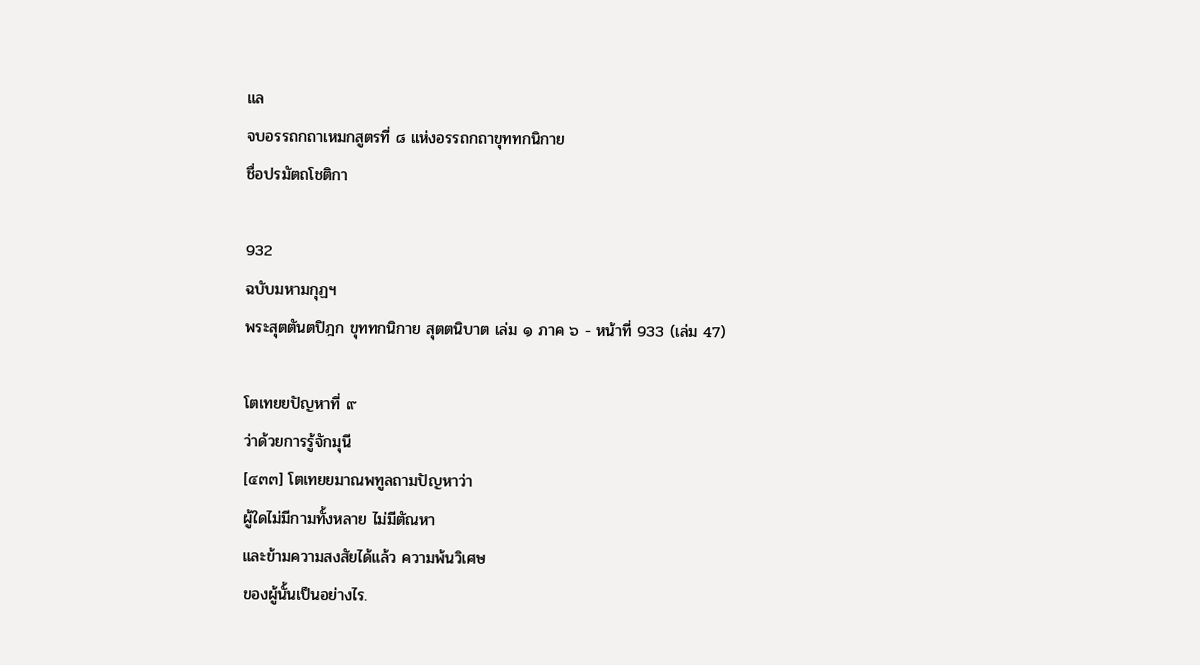แล
จบอรรถกถาเหมกสูตรที่ ๘ แห่งอรรถกถาขุททกนิกาย
ชื่อปรมัตถโชติกา

932
ฉบับมหามกุฏฯ
พระสุตตันตปิฎก ขุททกนิกาย สุตตนิบาต เล่ม ๑ ภาค ๖ - หน้าที่ 933 (เล่ม 47)

โตเทยยปัญหาที่ ๙
ว่าด้วยการรู้จักมุนี
[๔๓๓] โตเทยยมาณพทูลถามปัญหาว่า
ผู้ใดไม่มีกามทั้งหลาย ไม่มีตัณหา
และข้ามความสงสัยได้แล้ว ความพ้นวิเศษ
ของผู้นั้นเป็นอย่างไร.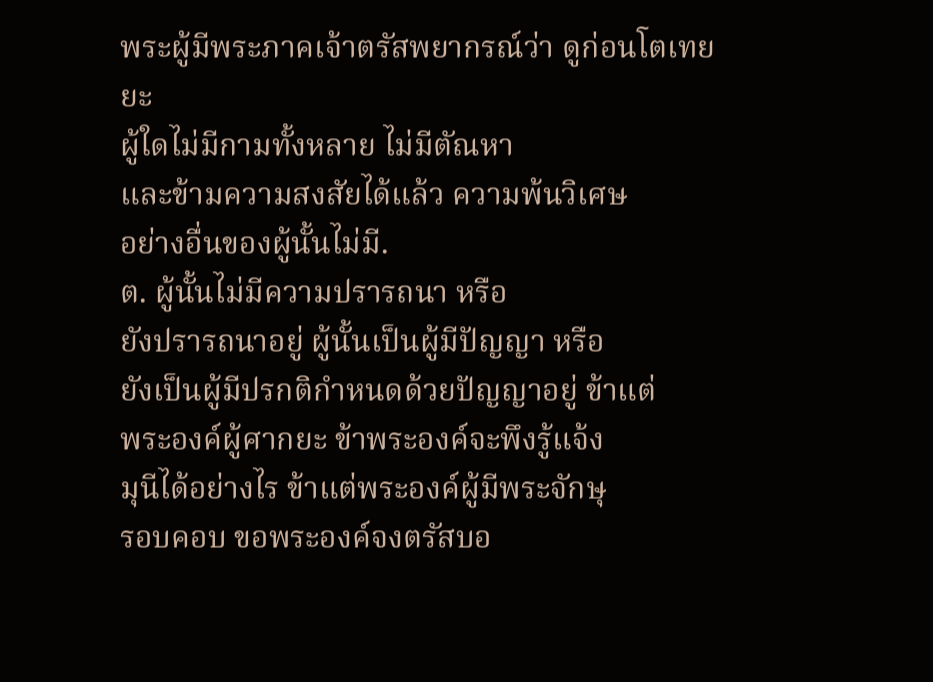พระผู้มีพระภาคเจ้าตรัสพยากรณ์ว่า ดูก่อนโตเทยยะ
ผู้ใดไม่มีกามทั้งหลาย ไม่มีตัณหา
และข้ามความสงสัยได้แล้ว ความพ้นวิเศษ
อย่างอื่นของผู้นั้นไม่มี.
ต. ผู้นั้นไม่มีความปรารถนา หรือ
ยังปรารถนาอยู่ ผู้นั้นเป็นผู้มีปัญญา หรือ
ยังเป็นผู้มีปรกติกำหนดด้วยปัญญาอยู่ ข้าแต่
พระองค์ผู้ศากยะ ข้าพระองค์จะพึงรู้แจ้ง
มุนีได้อย่างไร ข้าแต่พระองค์ผู้มีพระจักษุ
รอบคอบ ขอพระองค์จงตรัสบอ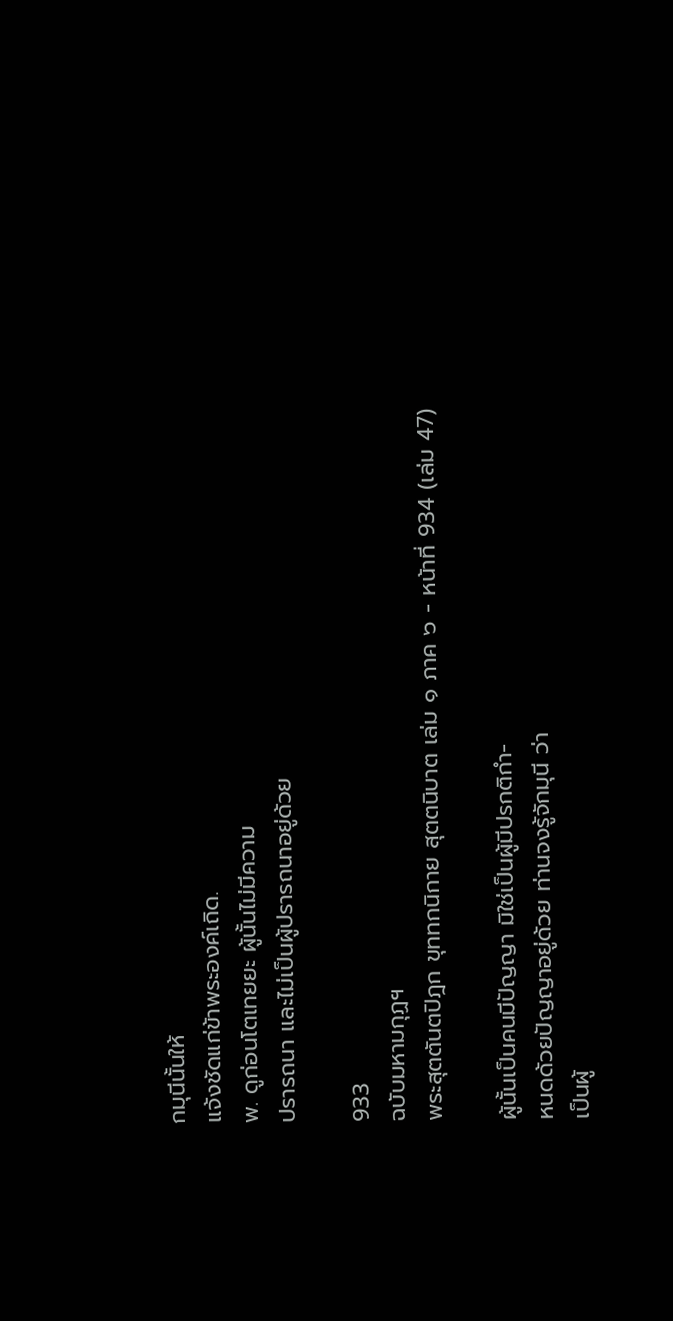กมุนีนั้นให้
แจ้งชัดแก่ข้าพระองค์เถิด.
พ. ดูก่อนโตเทยยะ ผู้นั้นไม่มีความ
ปรารถนา และไม่เป็นผู้ปรารถนาอยู่ด้วย

933
ฉบับมหามกุฏฯ
พระสุตตันตปิฎก ขุททกนิกาย สุตตนิบาต เล่ม ๑ ภาค ๖ - หน้าที่ 934 (เล่ม 47)

ผู้นั้นเป็นคนมีปัญญา มิใช่เป็นผู้มีปรกติกำ-
หนดด้วยปัญญาอยู่ด้วย ท่านจงรู้จักมุนี ว่า
เป็นผู้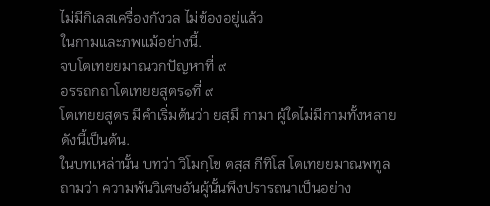ไม่มีกิเลสเครื่องกังวล ไม่ข้องอยู่แล้ว
ในกามและภพแม้อย่างนี้.
จบโตเทยยมาณวกปัญหาที่ ๙
อรรถกถาโตเทยยสูตร๑ที่ ๙
โตเทยยสูตร มีคำเริ่มต้นว่า ยสฺมึ กามา ผู้ใดไม่มีกามทั้งหลาย
ดังนี้เป็นต้น.
ในบทเหล่านั้น บทว่า วิโมกฺโข ตสฺส กีทิโส โตเทยยมาณพทูล
ถามว่า ความพ้นวิเศษอันผู้นั้นพึงปรารถนาเป็นอย่าง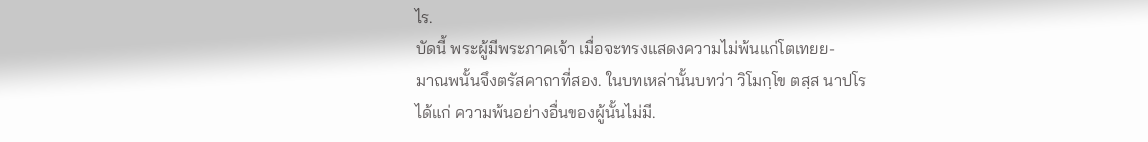ไร.
บัดนี้ พระผู้มีพระภาคเจ้า เมื่อจะทรงแสดงความไม่พ้นแก่โตเทยย-
มาณพนั้นจึงตรัสคาถาที่สอง. ในบทเหล่านั้นบทว่า วิโมกฺโข ตสฺส นาปโร
ได้แก่ ความพ้นอย่างอื่นของผู้นั้นไม่มี.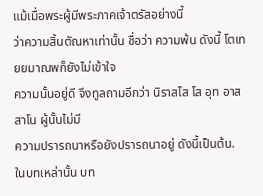แม้เมื่อพระผู้มีพระภาคเจ้าตรัสอย่างนี้
ว่าความสิ้นตัณหาเท่านั้น ชื่อว่า ความพ้น ดังนี้ โตเทยยมาณพก็ยังไม่เข้าใจ
ความนั้นอยู่ดี จึงทูลถามอีกว่า นิราสโส โส อุท อาสสาโน ผู้นั้นไม่มี
ความปรารถนาหรือยังปรารถนาอยู่ ดังนี้เป็นต้น.
ในบทเหล่านั้น บท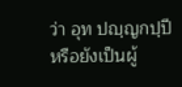ว่า อุท ปญฺญกปฺปี หรือยังเป็นผู้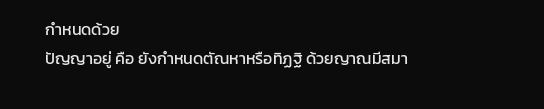กำหนดด้วย
ปัญญาอยู่ คือ ยังกำหนดตัณหาหรือทิฏฐิ ด้วยญาณมีสมา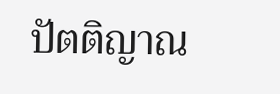ปัตติญาณ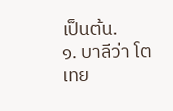เป็นต้น.
๑. บาลีว่า โตเทย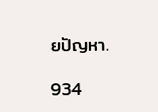ยปัญหา.

934